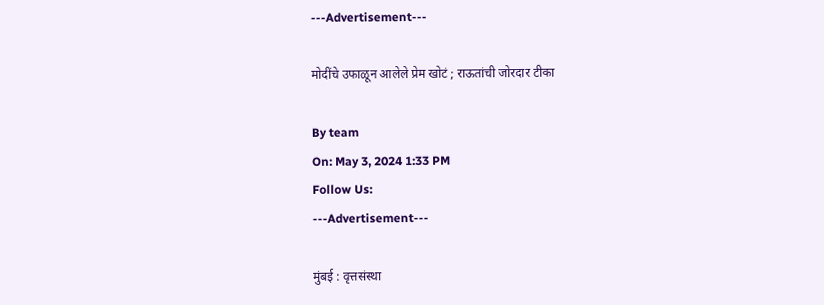---Advertisement---

मोदींचे उफाळून आलेले प्रेम खोटं ; राऊतांची जोरदार टीका

By team
On: May 3, 2024 1:33 PM
Follow Us:
---Advertisement---

मुंबई : वृत्तसंस्था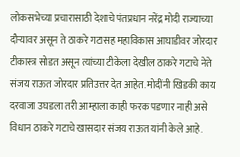लोकसभेच्या प्रचारासाठी देशाचे पंतप्रधान नरेंद्र मोदी राज्याच्या दौऱ्यावर असून ते ठाकरे गटासह महाविकास आघाडीवर जोरदार टीकास्त्र सोडत असून त्यांच्या टीकेला देखील ठाकरे गटाचे नेते संजय राऊत जोरदार प्रतिउत्तर देत आहेत. मोदींनी खिडकी काय दरवाजा उघडला तरी आम्हाला काही फरक पडणार नाही असे विधान ठाकरे गटाचे खासदार संजय राऊत यांनी केले आहे.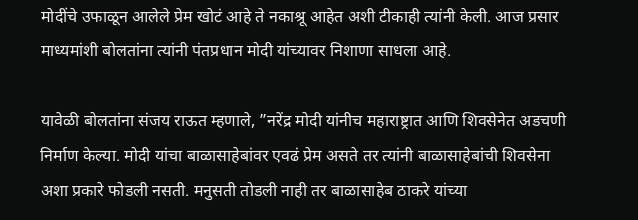मोदींचे उफाळून आलेले प्रेम खोटं आहे ते नकाश्रू आहेत अशी टीकाही त्यांनी केली. आज प्रसार माध्यमांशी बोलतांना त्यांनी पंतप्रधान मोदी यांच्यावर निशाणा साधला आहे.

यावेळी बोलतांना संजय राऊत म्हणाले, ”नरेंद्र मोदी यांनीच महाराष्ट्रात आणि शिवसेनेत अडचणी निर्माण केल्या. मोदी यांचा बाळासाहेबांवर एवढं प्रेम असते तर त्यांनी बाळासाहेबांची शिवसेना अशा प्रकारे फोडली नसती. मनुसती तोडली नाही तर बाळासाहेब ठाकरे यांच्या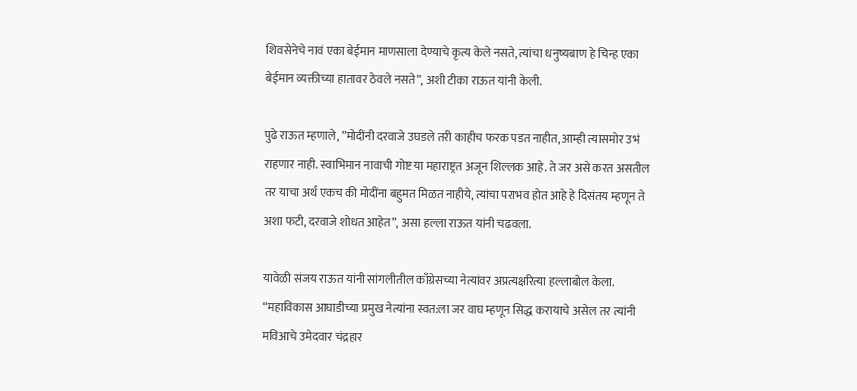शिवसेनेचे नावं एका बेईमान माणसाला देण्याचे कृत्य केले नसते, त्यांचा धनुष्यबाण हे चिन्ह एका बेईमान व्यक्तीच्या हातावर ठेवले नसते”, अशी टीका राऊत यांनी केली.

पुढे राऊत म्हणाले, ”मोदींनी दरवाजे उघडले तरी काहीच फरक पडत नाहीत, आम्ही त्यासमोर उभं राहणार नाही. स्वाभिमान नावाची गोष्ट या महाराष्ट्रत अजून शिल्लक आहे. ते जर असे करत असतील तर याचा अर्थ एकच की मोदींना बहुमत मिळत नाहीये, त्यांचा पराभव होत आहे हे दिसंतय म्हणून ते अशा फटी, दरवाजे शोधत आहेत”, असा हल्ला राऊत यांनी चढवला.

यावेळी संजय राऊत यांनी सांगलीतील काँग्रेसच्या नेत्यांवर अप्रत्यक्षरित्या हल्लाबोल केला. “महाविकास आघाडीच्या प्रमुख नेत्यांना स्वत:ला जर वाघ म्हणून सिद्ध करायाचे असेल तर त्यांनी मविआचे उमेदवार चंद्रहार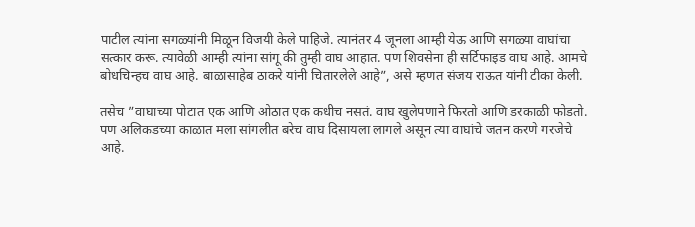पाटील त्यांना सगळ्यांनी मिळून विजयी केले पाहिजे. त्यानंतर 4 जूनला आम्ही येऊ आणि सगळ्या वाघांचा सत्कार करू. त्यावेळी आम्ही त्यांना सांगू की तुम्ही वाघ आहात. पण शिवसेना ही सर्टिफाइड वाघ आहे. आमचे बोधचिन्हच वाघ आहे. बाळासाहेब ठाकरे यांनी चितारलेले आहे”, असे म्हणत संजय राऊत यांनी टीका केली.

तसेच ”वाघाच्या पोटात एक आणि ओठात एक कधीच नसतं. वाघ खुलेपणाने फिरतो आणि डरकाळी फोडतो. पण अलिकडच्या काळात मला सांगलीत बरेच वाघ दिसायला लागले असून त्या वाघांचे जतन करणे गरजेचे आहे.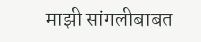माझी सांगलीबाबत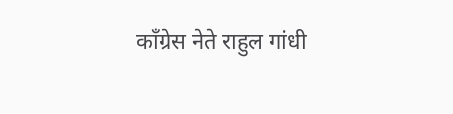काँग्रेस नेते राहुल गांधी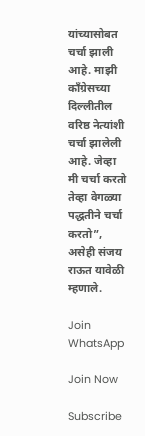यांच्यासोबत चर्चा झाली आहे. माझी काँग्रेसच्या दिल्लीतील वरिष्ठ नेत्यांशी चर्चा झालेली आहे. जेव्हा मी चर्चा करतो तेव्हा वेगळ्या पद्धतीने चर्चा करतो”, असेही संजय राऊत यावेळी म्हणाले.

Join WhatsApp

Join Now

Subscribe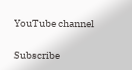YouTube channel

Subscribe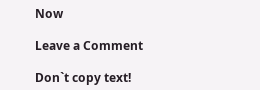Now

Leave a Comment

Don`t copy text!